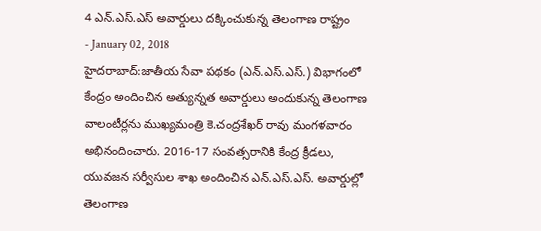4 ఎన్.ఎస్.ఎస్ అవార్డులు దక్కించుకున్న తెలంగాణ రాష్ట్రం
- January 02, 2018
హైదరాబాద్:జాతీయ సేవా పథకం (ఎన్.ఎస్.ఎస్.) విభాగంలో కేంద్రం అందించిన అత్యున్నత అవార్డులు అందుకున్న తెలంగాణ వాలంటీర్లను ముఖ్యమంత్రి కె.చంద్రశేఖర్ రావు మంగళవారం అభినందించారు. 2016-17 సంవత్సరానికి కేంద్ర క్రీడలు, యువజన సర్వీసుల శాఖ అందించిన ఎన్.ఎస్.ఎస్. అవార్డుల్లో తెలంగాణ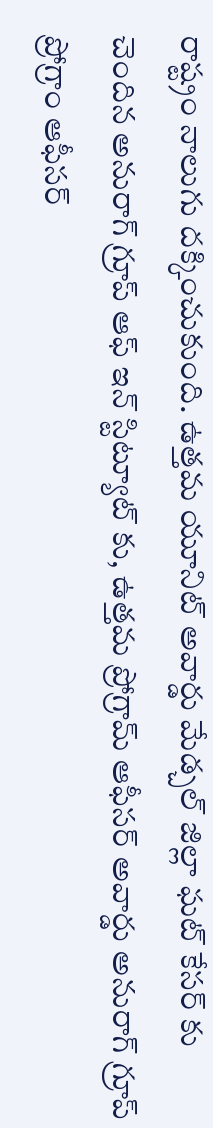రాష్ట్రం నాలుగు దక్కించుకుంది. ఉత్తమ యూనిట్ అవార్డు మేడ్చల్ జిల్లా ఘట్ కేసర్ కు చెందిన అనురాగ్ గ్రూప్ ఆఫ్ ఇన్ స్టిట్యూట్ కు, ఉత్తమ ప్రోగ్రామ్ ఆఫీసర్ అవార్డు అనురాగ్ గ్రూప్ ప్రోగ్రాం ఆఫీసర్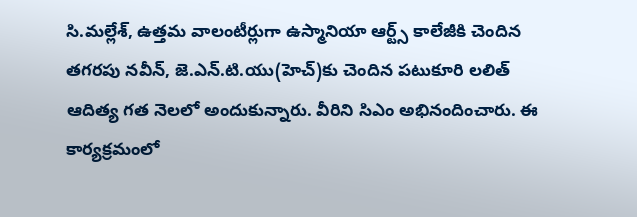సి.మల్లేశ్, ఉత్తమ వాలంటీర్లుగా ఉస్మానియా ఆర్ట్స్ కాలేజీకి చెందిన తగరపు నవీన్, జె.ఎన్.టి.యు(హెచ్)కు చెందిన పటుకూరి లలిత్ ఆదిత్య గత నెలలో అందుకున్నారు. వీరిని సిఎం అభినందించారు. ఈ కార్యక్రమంలో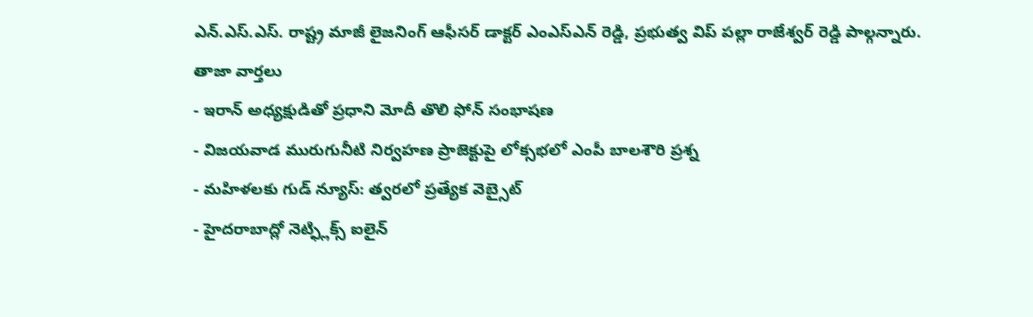ఎన్.ఎస్.ఎస్. రాష్ట్ర మాజీ లైజనింగ్ ఆఫీసర్ డాక్టర్ ఎంఎస్ఎన్ రెడ్డి, ప్రభుత్వ విప్ పల్లా రాజేశ్వర్ రెడ్డి పాల్గన్నారు.
తాజా వార్తలు
- ఇరాన్ అధ్యక్షుడితో ప్రధాని మోదీ తొలి ఫోన్ సంభాషణ
- విజయవాడ మురుగునీటి నిర్వహణ ప్రాజెక్టుపై లోక్సభలో ఎంపీ బాలశౌరి ప్రశ్న
- మహిళలకు గుడ్ న్యూస్: త్వరలో ప్రత్యేక వెబ్సైట్
- హైదరాబాద్లో నెట్ఫ్లిక్స్ ఐలైన్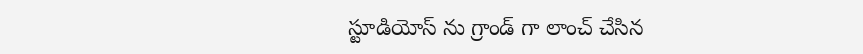స్టూడియోస్ ను గ్రాండ్ గా లాంచ్ చేసిన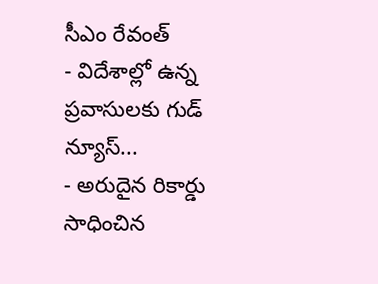సీఎం రేవంత్
- విదేశాల్లో ఉన్న ప్రవాసులకు గుడ్ న్యూస్...
- అరుదైన రికార్డు సాధించిన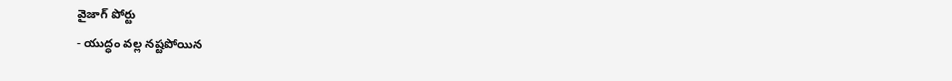వైజాగ్ పోర్టు
- యుద్ధం వల్ల నష్టపోయిన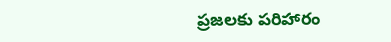ప్రజలకు పరిహారం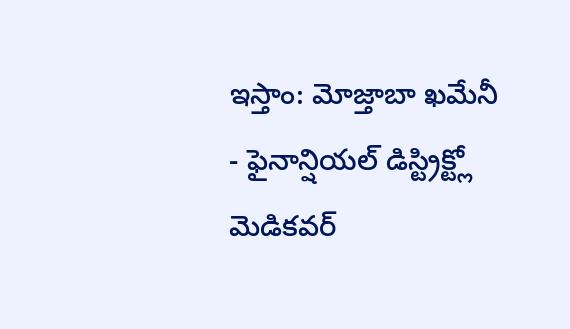ఇస్తాం: మోజ్తాబా ఖమేనీ
- ఫైనాన్షియల్ డిస్ట్రిక్ట్లో మెడికవర్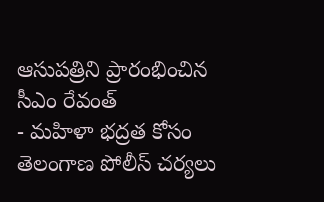ఆసుపత్రిని ప్రారంభించిన సీఎం రేవంత్
- మహిళా భద్రత కోసం తెలంగాణ పోలీస్ చర్యలు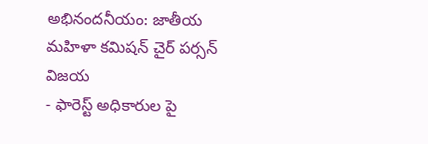అభినందనీయం: జాతీయ మహిళా కమిషన్ చైర్ పర్సన్ విజయ
- ఫారెస్ట్ అధికారుల పై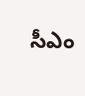సీఎం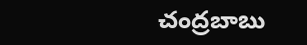చంద్రబాబు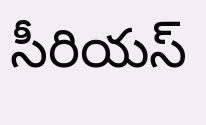సీరియస్